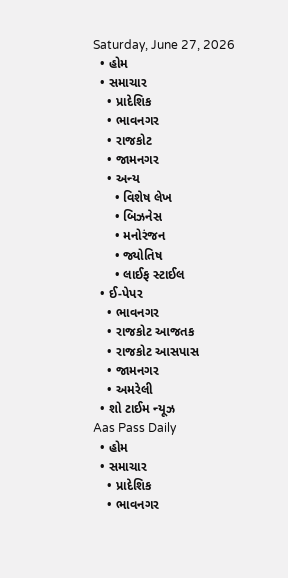Saturday, June 27, 2026
  • હોમ
  • સમાચાર
    • પ્રાદેશિક
    • ભાવનગર
    • રાજકોટ
    • જામનગર
    • અન્ય
      • વિશેષ લેખ
      • બિઝનેસ
      • મનોરંજન
      • જ્યોતિષ
      • લાઈફ સ્ટાઈલ
  • ઈ-પેપર
    • ભાવનગર
    • રાજકોટ આજતક
    • રાજકોટ આસપાસ
    • જામનગર
    • અમરેલી
  • શો ટાઈમ ન્યૂઝ
Aas Pass Daily
  • હોમ
  • સમાચાર
    • પ્રાદેશિક
    • ભાવનગર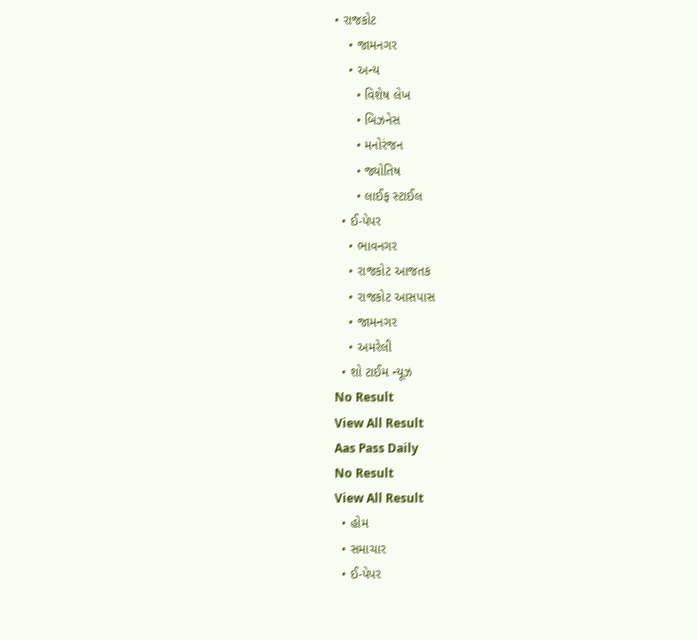• રાજકોટ
    • જામનગર
    • અન્ય
      • વિશેષ લેખ
      • બિઝનેસ
      • મનોરંજન
      • જ્યોતિષ
      • લાઈફ સ્ટાઈલ
  • ઈ-પેપર
    • ભાવનગર
    • રાજકોટ આજતક
    • રાજકોટ આસપાસ
    • જામનગર
    • અમરેલી
  • શો ટાઈમ ન્યૂઝ
No Result
View All Result
Aas Pass Daily
No Result
View All Result
  • હોમ
  • સમાચાર
  • ઈ-પેપર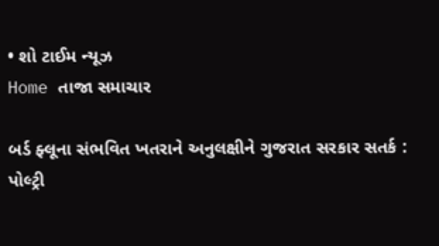• શો ટાઈમ ન્યૂઝ
Home તાજા સમાચાર

બર્ડ ફ્લૂના સંભવિત ખતરાને અનુલક્ષીને ગુજરાત સરકાર સતર્ક : પોલ્ટ્રી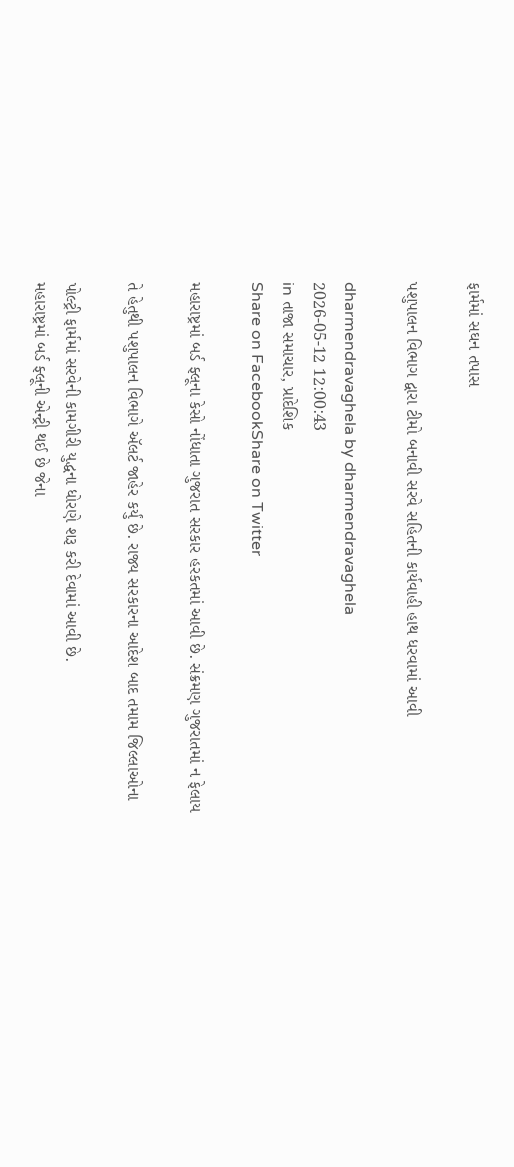ફાર્મમાં સઘન તપાસ

પશુપાલન વિભાગ દ્વારા ટીમો બનાવી સરવે સહિતની કાર્યવાહી હાથ ધરવામાં આવી

dharmendravaghela by dharmendravaghela
2026-05-12 12:00:43
in તાજા સમાચાર, પ્રાદેશિક
Share on FacebookShare on Twitter

મહારાષ્ટ્રમાં બર્ડ ફ્લૂના કેસો નોંધાતા ગુજરાત સરકાર હરકતમાં આવી છે. સંક્રમણ ગુજરાતમાં ન ફેલાય

તે હેતુથી પશુપાલન વિભાગે ઍલર્ટ જાહેર કર્યું છે. રાજ્ય સરકારના આદેશ બાદ તમામ જિલ્લાઓના

પોલ્ટ્રી ફાર્મમાં સરવેની કામગીરી યુદ્ધના ધોરણે શરૂ કરી દેવામાં આવી છે.
મહારાષ્ટ્રમાં બર્ડ ફ્લૂની એન્ટ્રી થઈ છે જેના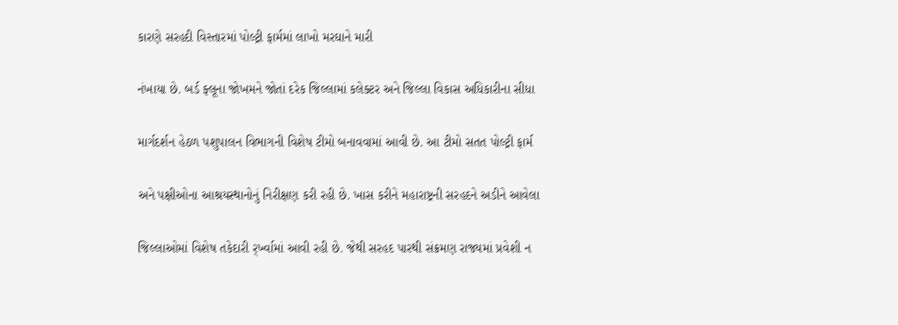કારણે સરહદી વિસ્તારમાં પોલ્ટ્રી ફાર્મમાં લાખો મરઘાને મારી

નંખાયા છે. બર્ડ ફ્લૂના જોખમને જોતાં દરેક જિલ્લામાં કલેક્ટર અને જિલ્લા વિકાસ અધિકારીના સીધા

માર્ગદર્શન હેઠળ પશુપાલન વિભાગની વિશેષ ટીમો બનાવવામાં આવી છે. આ ટીમો સતત પોલ્ટ્રી ફાર્મ

અને પક્ષીઓના આશ્રયસ્થાનોનું નિરીક્ષણ કરી રહી છે. ખાસ કરીને મહારાષ્ટ્રની સરહદને અડીને આવેલા

જિલ્લાઓમાં વિશેષ તકેદારી ર્ર્ખ્વામાં આવી રહી છે. જેથી સરહદ પારથી સંક્રમણ રાજ્યમાં પ્રવેશી ન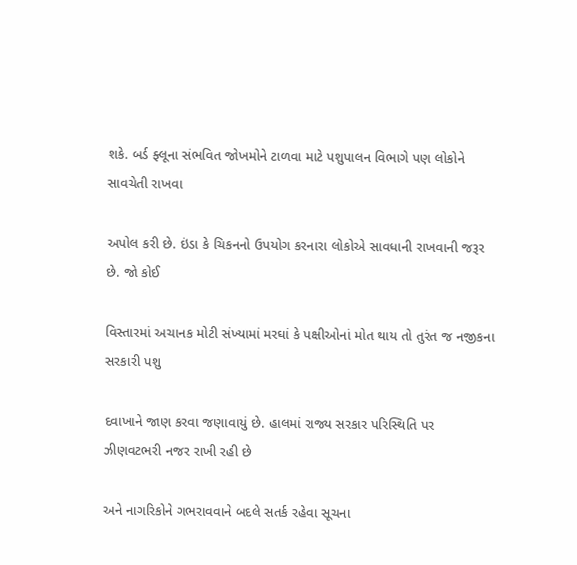શકે. બર્ડ ફ્લૂના સંભવિત જોખમોને ટાળવા માટે પશુપાલન વિભાગે પણ લોકોને સાવચેતી રાખવા

અપોલ કરી છે. ઇંડા કે ચિકનનો ઉપયોગ કરનારા લોકોએ સાવધાની રાખવાની જરૂર છે. જો કોઈ

વિસ્તારમાં અચાનક મોટી સંખ્યામાં મરઘાં કે પક્ષીઓનાં મોત થાય તો તુરંત જ નજીકના સરકારી પશુ

દવાખાને જાણ કરવા જણાવાયું છે. હાલમાં રાજ્ય સરકાર પરિસ્થિતિ પર ઝીણવટભરી નજર રાખી રહી છે

અને નાગરિકોને ગભરાવવાને બદલે સતર્ક રહેવા સૂચના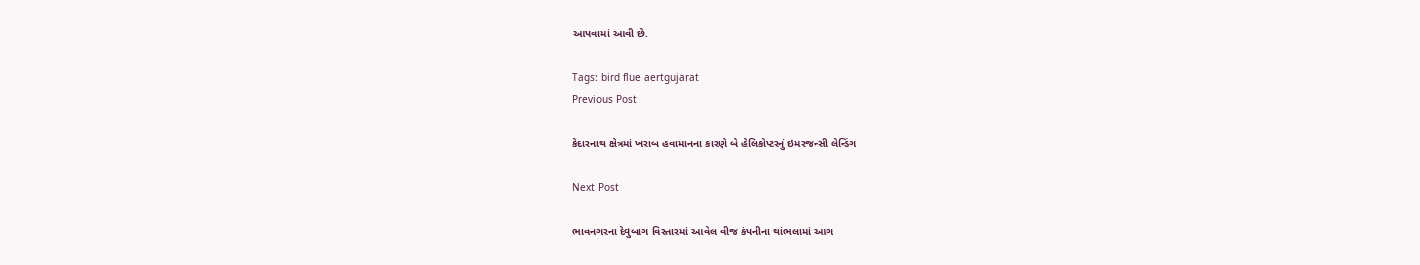આપવામાં આવી છે.

Tags: bird flue aertgujarat
Previous Post

કેદારનાથ ક્ષેત્રમાં ખરાબ હવામાનના કારણે બે હેલિકોપ્ટરનું ઇમરજન્સી લેન્ડિંગ

Next Post

ભાવનગરના દેવુબાગ વિસ્તારમાં આવેલ વીજ કંપનીના થાંભલામાં આગ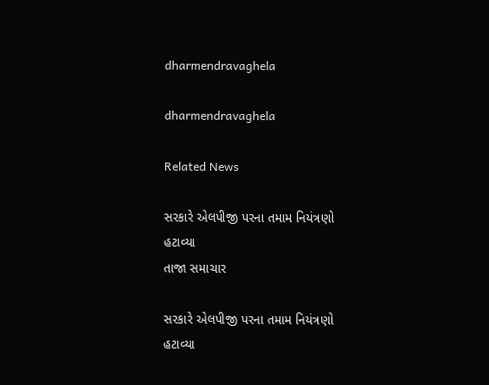dharmendravaghela

dharmendravaghela

Related News

સરકારે એલપીજી પરના તમામ નિયંત્રણો હટાવ્યા
તાજા સમાચાર

સરકારે એલપીજી પરના તમામ નિયંત્રણો હટાવ્યા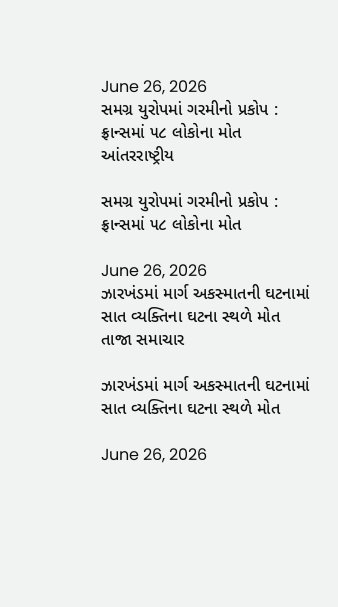June 26, 2026
સમગ્ર યુરોપમાં ગરમીનો પ્રકોપ : ફ્રાન્સમાં ૫૮ લોકોના મોત
આંતરરાષ્ટ્રીય

સમગ્ર યુરોપમાં ગરમીનો પ્રકોપ : ફ્રાન્સમાં ૫૮ લોકોના મોત

June 26, 2026
ઝારખંડમાં માર્ગ અકસ્માતની ઘટનામાં સાત વ્યક્તિના ઘટના સ્થળે મોત
તાજા સમાચાર

ઝારખંડમાં માર્ગ અકસ્માતની ઘટનામાં સાત વ્યક્તિના ઘટના સ્થળે મોત

June 26, 2026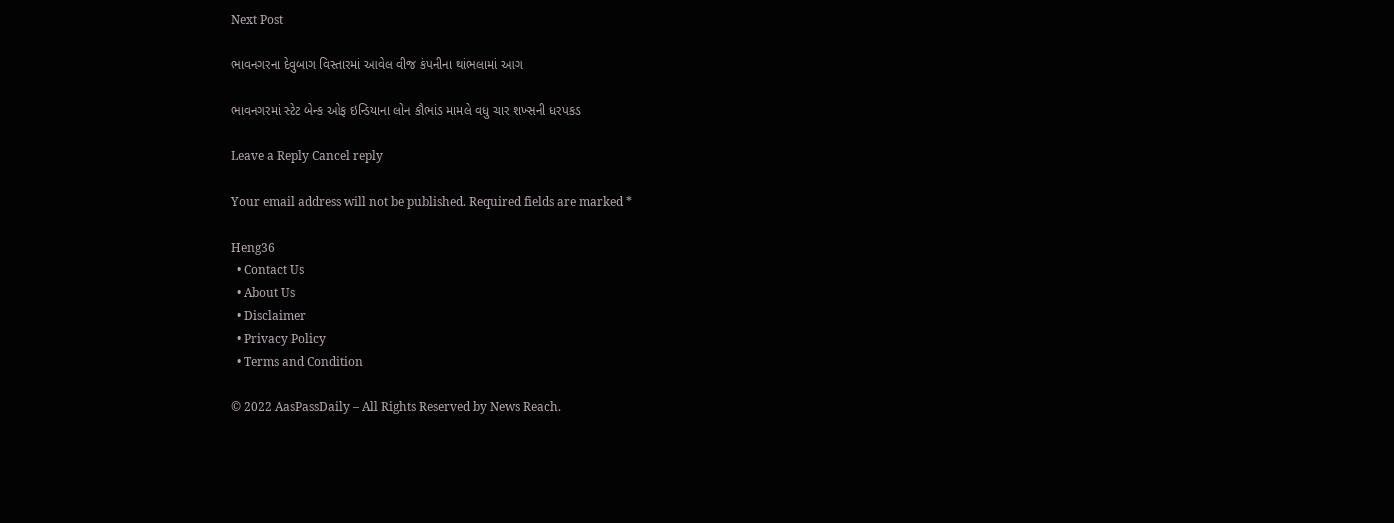Next Post

ભાવનગરના દેવુબાગ વિસ્તારમાં આવેલ વીજ કંપનીના થાંભલામાં આગ

ભાવનગરમાં સ્ટેટ બેન્ક ઓફ ઇન્ડિયાના લોન કૌભાંડ મામલે વધુ ચાર શખ્સની ધરપકડ

Leave a Reply Cancel reply

Your email address will not be published. Required fields are marked *

Heng36
  • Contact Us
  • About Us
  • Disclaimer
  • Privacy Policy
  • Terms and Condition

© 2022 AasPassDaily – All Rights Reserved by News Reach.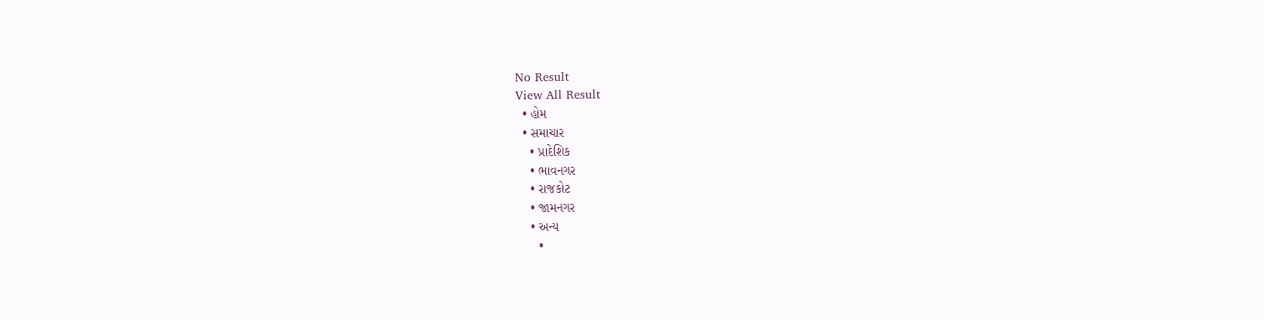No Result
View All Result
  • હોમ
  • સમાચાર
    • પ્રાદેશિક
    • ભાવનગર
    • રાજકોટ
    • જામનગર
    • અન્ય
      •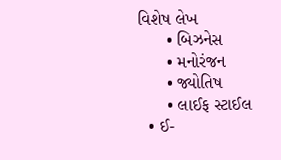વિશેષ લેખ
      • બિઝનેસ
      • મનોરંજન
      • જ્યોતિષ
      • લાઈફ સ્ટાઈલ
  • ઈ-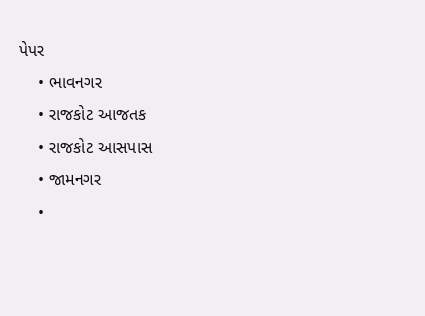પેપર
    • ભાવનગર
    • રાજકોટ આજતક
    • રાજકોટ આસપાસ
    • જામનગર
    •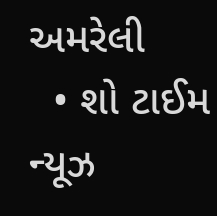અમરેલી
  • શો ટાઈમ ન્યૂઝ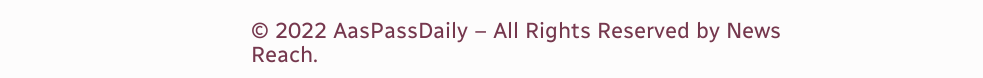© 2022 AasPassDaily – All Rights Reserved by News Reach.